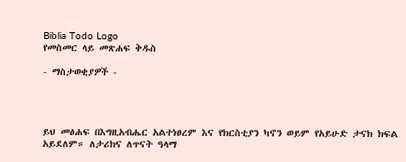Biblia Todo Logo
የመስመር ላይ መጽሐፍ ቅዱስ

- ማስታወቂያዎች -




ይህ መፅሐፍ በእግዚአብሔር አልተነፀረም እና የክርስቲያን ካኖን ወይም የአይሁድ ታናክ ክፍል አይደለም። ለታሪክና ለጥናት ዓላማ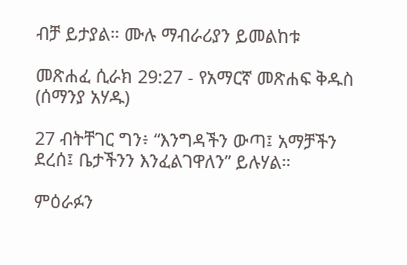ብቻ ይታያል። ሙሉ ማብራሪያን ይመልከቱ

መጽሐፈ ሲራክ 29:27 - የአማርኛ መጽሐፍ ቅዱስ (ሰማንያ አሃዱ)

27 ብትቸገር ግን፥ “እንግዳችን ውጣ፤ አማቻችን ደረሰ፤ ቤታችንን እንፈልገዋለን” ይሉሃል።

ምዕራፉን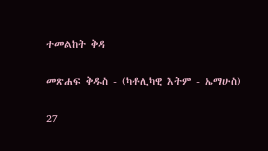ተመልከት ቅዳ

መጽሐፍ ቅዱስ - (ካቶሊካዊ እትም - ኤማሁስ)

27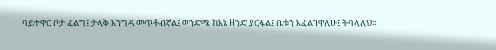ባይተዋር ቦታ ፈልግ፤ ታላቅ እንግዳ መጥቶብኛል፤ ወንድሜ ከእኔ ዘንድ ያርፋል፤ ቤቱን እፈልገዋለሁ፤ ትባላለህ።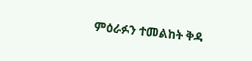ምዕራፉን ተመልከት ቅዳ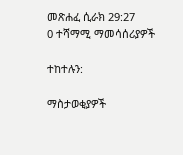መጽሐፈ ሲራክ 29:27
0 ተሻማሚ ማመሳሰሪያዎች

ተከተሉን:

ማስታወቂያዎች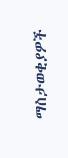ማስታወቂያዎች